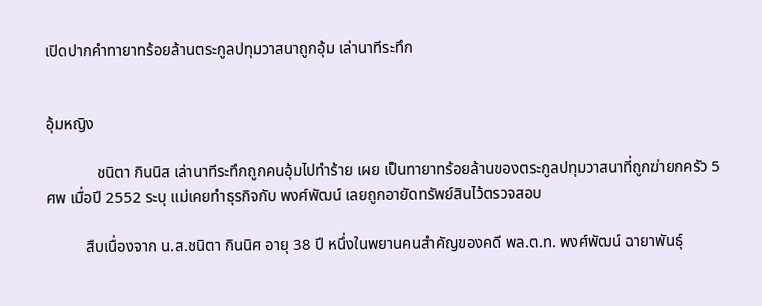เปิดปากคำทายาทร้อยล้านตระกูลปทุมวาสนาถูกอุ้ม เล่านาทีระทึก


อุ้มหญิง

             ชนิตา กินนิส เล่านาทีระทึกถูกคนอุ้มไปทำร้าย เผย เป็นทายาทร้อยล้านของตระกูลปทุมวาสนาที่ถูกฆ่ายกครัว 5 ศพ เมื่อปี 2552 ระบุ แม่เคยทำธุรกิจกับ พงศ์พัฒน์ เลยถูกอายัดทรัพย์สินไว้ตรวจสอบ

          สืบเนื่องจาก น.ส.ชนิตา กินนิศ อายุ 38 ปี หนึ่งในพยานคนสำคัญของคดี พล.ต.ท. พงศ์พัฒน์ ฉายาพันธุ์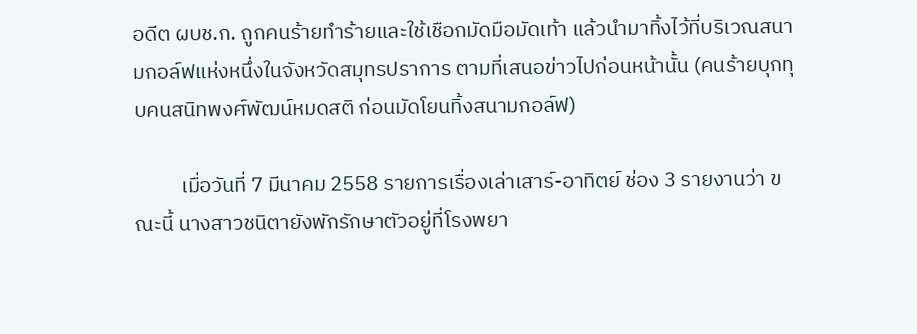อดีต ผบช.ก. ถูกคนร้ายทำร้ายและใช้เชือกมัดมือมัดเท้า แล้วนำมาทิ้งไว้ที่บริเวณสนามกอล์ฟแห่งหนึ่งในจังหวัดสมุทรปราการ ตามที่เสนอข่าวไปก่อนหน้านั้น (คนร้ายบุกทุบคนสนิทพงศ์พัฒน์หมดสติ ก่อนมัดโยนทิ้งสนามกอล์ฟ)

          เมื่อวันที่ 7 มีนาคม 2558 รายการเรื่องเล่าเสาร์-อาทิตย์ ช่อง 3 รายงานว่า ขณะนี้ นางสาวชนิตายังพักรักษาตัวอยู่ที่โรงพยา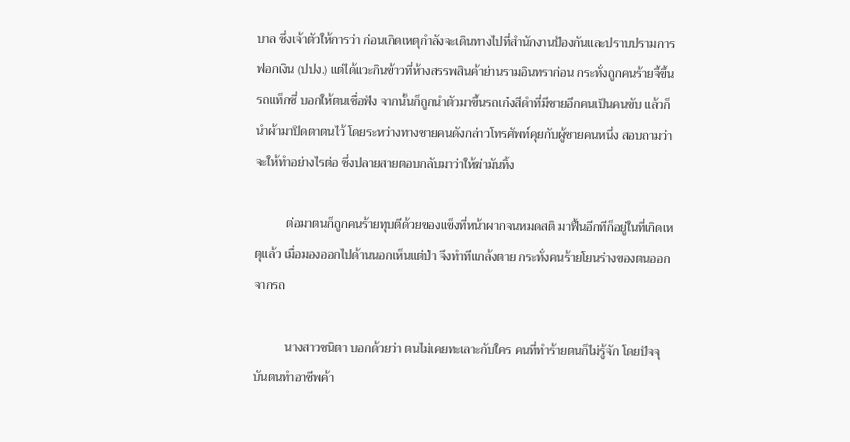บาล ซึ่งเจ้าตัวให้การว่า ก่อนเกิดเหตุกำลังจะเดินทางไปที่สำนักงานป้องกันและปราบปรามการฟอกเงิน (ปปง.) แต่ได้แวะกินข้าวที่ห้างสรรพสินค้าย่านรามอินทราก่อน กระทั่งถูกคนร้ายจี้ขึ้นรถแท็กซี่ บอกให้ตนเชื่อฟัง จากนั้นก็ถูกนำตัวมาขึ้นรถเก๋งสีดำที่มีชายอีกคนเป็นคนขับ แล้วก็นำผ้ามาปิดตาตนไว้ โดยระหว่างทางชายคนดังกล่าวโทรศัพท์คุยกับผู้ชายคนหนึ่ง สอบถามว่าจะให้ทำอย่างไรต่อ ซึ่งปลายสายตอบกลับมาว่าให้ฆ่ามันทิ้ง

          ต่อมาตนก็ถูกคนร้ายทุบตีด้วยของแข็งที่หน้าผากจนหมดสติ มาฟื้นอีกทีก็อยู่ในที่เกิดเหตุแล้ว เมื่อมองออกไปด้านนอกเห็นแต่ป่า จึงทำทีแกล้งตาย กระทั่งคนร้ายโยนร่างของตนออกจากรถ

          นางสาวชนิตา บอกด้วยว่า ตนไม่เคยทะเลาะกับใคร คนที่ทำร้ายตนก็ไม่รู้จัก โดยปัจจุบันตนทำอาชีพค้า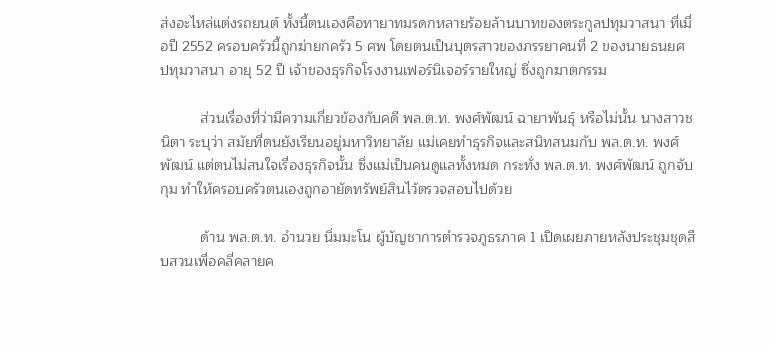ส่งอะไหล่แต่งรถยนต์ ทั้งนี้ตนเองคือทายาทมรดกหลายร้อยล้านบาทของตระกูลปทุมวาสนา ที่เมื่อปี 2552 ครอบครัวนี้ถูกฆ่ายกครัว 5 ศพ โดยตนเป็นบุตรสาวของภรรยาคนที่ 2 ของนายธนยศ ปทุมวาสนา อายุ 52 ปี เจ้าของธุรกิจโรงงานเฟอร์นิเจอร์รายใหญ่ ซึ่งถูกฆาตกรรม

          ส่วนเรื่องที่ว่ามีความเกี่ยวข้องกับคดี พล.ต.ท. พงศ์พัฒน์ ฉายาพันธุ์ หรือไม่นั้น นางสาวชนิตา ระบุว่า สมัยที่ตนยังเรียนอยู่มหาวิทยาลัย แม่เคยทำธุรกิจและสนิทสนมกับ พล.ต.ท. พงศ์พัฒน์ แต่ตนไม่สนใจเรื่องธุรกิจนั้น ซึ่งแม่เป็นคนดูแลทั้งหมด กระทั่ง พล.ต.ท. พงศ์พัฒน์ ถูกจับกุม ทำให้ครอบครัวตนเองถูกอายัดทรัพย์สินไว้ตรวจสอบไปด้วย

          ด้าน พล.ต.ท. อำนวย นิ่มมะโน ผู้บัญชาการตำรวจภูธรภาค 1 เปิดเผยภายหลังประชุมชุดสืบสวนเพื่อคลี่คลายค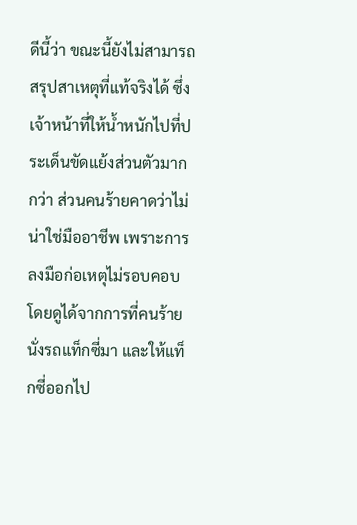ดีนี้ว่า ขณะนี้ยังไม่สามารถสรุปสาเหตุที่แท้จริงได้ ซึ่งเจ้าหน้าที่ให้น้ำหนักไปที่ประเด็นขัดแย้งส่วนตัวมากกว่า ส่วนคนร้ายคาดว่าไม่น่าใช่มืออาชีพ เพราะการลงมือก่อเหตุไม่รอบคอบ โดยดูได้จากการที่คนร้ายนั่งรถแท็กซี่มา และให้แท็กซี่ออกไป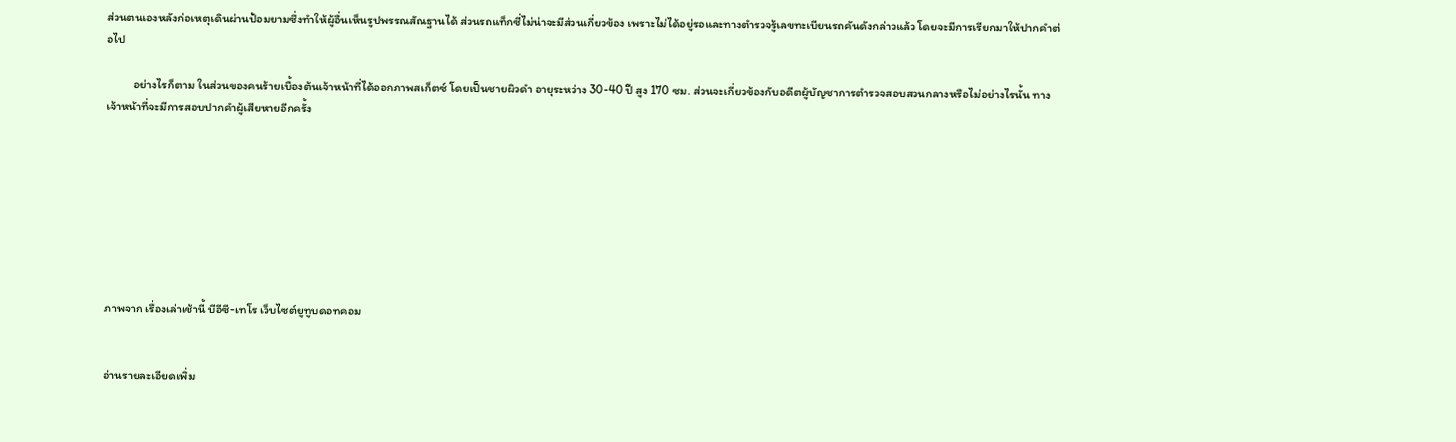ส่วนตนเองหลังก่อเหตุเดินผ่านป้อมยามซึ่งทำให้ผู้อื่นเห็นรูปพรรณสัณฐานได้ ส่วนรถแท็กซี่ไม่น่าจะมีส่วนเกี่ยวข้อง เพราะไม่ได้อยู่รอและทางตำรวจรู้เลขทะเบียนรถคันดังกล่าวแล้ว โดยจะมีการเรียกมาให้ปากคำต่อไป

          อย่างไรก็ตาม ในส่วนของคนร้ายเบื้องต้นเจ้าหน้าที่ได้ออกภาพสเก็ตซ์ โดยเป็นชายผิวดำ อายุระหว่าง 30-40 ปี สูง 170 ซม. ส่วนจะเกี่ยวข้องกับอดีตผู้บัญชาการตำรวจสอบสวนกลางหรือไม่อย่างไรนั้น ทางเจ้าหน้าที่จะมีการสอบปากคำผู้เสียหายอีกครั้ง








ภาพจาก เรื่องเล่าเช้านี้ บีอีซี-เทโร เว็บไซต์ยูทูบดอทคอม


อ่านรายละเอียดเพิ่ม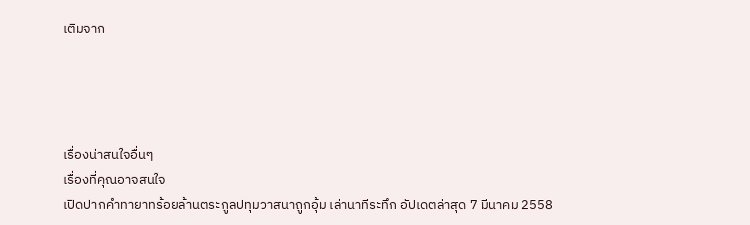เติมจาก




เรื่องน่าสนใจอื่นๆ
เรื่องที่คุณอาจสนใจ
เปิดปากคำทายาทร้อยล้านตระกูลปทุมวาสนาถูกอุ้ม เล่านาทีระทึก อัปเดตล่าสุด 7 มีนาคม 2558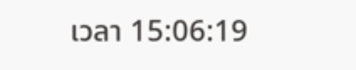เวลา 15:06:19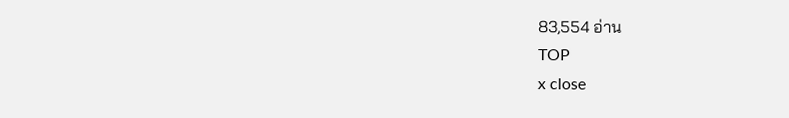83,554 อ่าน
TOP
x close